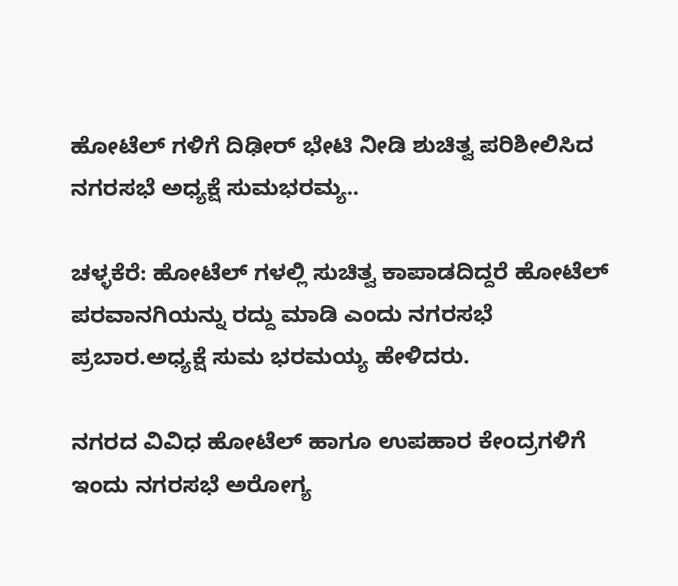ಹೋಟೆಲ್ ಗಳಿಗೆ ದಿಢೀರ್ ಭೇಟಿ ನೀಡಿ ಶುಚಿತ್ವ ಪರಿಶೀಲಿಸಿದ ನಗರಸಭೆ ಅಧ್ಯಕ್ಷೆ ಸುಮಭರಮ್ಯ..

ಚಳ್ಳಕೆರೆ: ಹೋಟೆಲ್ ಗಳಲ್ಲಿ ಸುಚಿತ್ವ ಕಾಪಾಡದಿದ್ದರೆ ಹೋಟೆಲ್ ಪರವಾನಗಿಯನ್ನು ರದ್ದು ಮಾಡಿ ಎಂದು ನಗರಸಭೆ ಪ್ರಬಾರ.ಅಧ್ಯಕ್ಷೆ ಸುಮ ಭರಮಯ್ಯ ಹೇಳಿದರು.

ನಗರದ ವಿವಿಧ ಹೋಟೆಲ್ ಹಾಗೂ ಉಪಹಾರ ಕೇಂದ್ರಗಳಿಗೆ ಇಂದು ನಗರಸಭೆ ಅರೋಗ್ಯ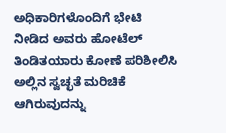ಅಧಿಕಾರಿಗಳೊಂದಿಗೆ ಭೇಟಿ ನೀಡಿದ ಅವರು ಹೋಟೆಲ್ ತಿಂಡಿತಯಾರು‌ ಕೋಣೆ ಪರಿಶೀಲಿಸಿ ಅಲ್ಲಿನ ಸ್ವಚ್ಛತೆ ಮರಿಚಿಕೆ ಆಗಿರುವುದನ್ನು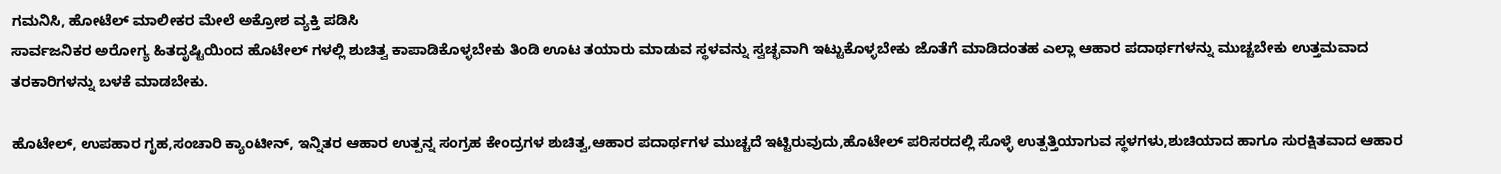ಗಮನಿಸಿ, ಹೋಟೆಲ್ ಮಾಲೀಕರ ಮೇಲೆ ಅಕ್ರೋಶ ವ್ಯಕ್ತಿ ಪಡಿಸಿ
ಸಾರ್ವಜನಿಕರ ಅರೋಗ್ಯ ಹಿತದೃಷ್ಟಿಯಿಂದ ಹೊಟೇಲ್ ಗಳಲ್ಲಿ ಶುಚಿತ್ವ ಕಾಪಾಡಿಕೊಳ್ಳಬೇಕು ತಿಂಡಿ ಊಟ ತಯಾರು ಮಾಡುವ ಸ್ಥಳವನ್ನು ಸ್ವಚ್ಛವಾಗಿ ಇಟ್ಟುಕೊಳ್ಳಬೇಕು ಜೊತೆಗೆ ಮಾಡಿದಂತಹ ಎಲ್ಲಾ ಆಹಾರ ಪದಾರ್ಥಗಳನ್ನು ಮುಚ್ಚಬೇಕು ಉತ್ತಮವಾದ ತರಕಾರಿಗಳನ್ನು ಬಳಕೆ ಮಾಡಬೇಕು.

ಹೊಟೇಲ್, ಉಪಹಾರ ಗೃಹ,ಸಂಚಾರಿ ಕ್ಯಾಂಟೀನ್, ಇನ್ನಿತರ ಆಹಾರ ಉತ್ಪನ್ನ ಸಂಗ್ರಹ ಕೇಂದ್ರಗಳ ಶುಚಿತ್ವ,ಆಹಾರ ಪದಾರ್ಥಗಳ ಮುಚ್ಚದೆ ಇಟ್ಟಿರುವುದು,ಹೊಟೇಲ್ ಪರಿಸರದಲ್ಲಿ ಸೊಳ್ಳೆ ಉತ್ಪತ್ತಿಯಾಗುವ ಸ್ಥಳಗಳು,ಶುಚಿಯಾದ ಹಾಗೂ ಸುರಕ್ಷಿತವಾದ ಆಹಾರ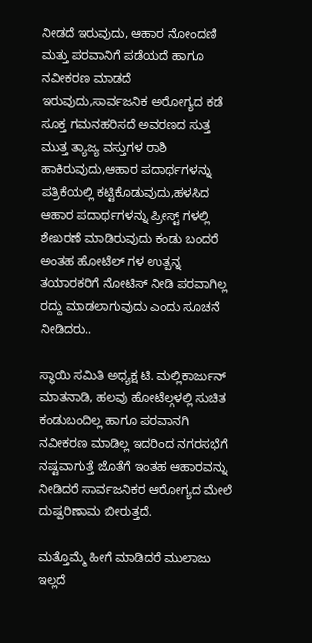ನೀಡದೆ ಇರುವುದು, ಆಹಾರ ನೋಂದಣಿ ಮತ್ತು ಪರವಾನಿಗೆ ಪಡೆಯದೆ ಹಾಗೂ ನವೀಕರಣ ಮಾಡದೆ ಇರುವುದು,ಸಾರ್ವಜನಿಕ ಅರೋಗ್ಯದ ಕಡೆ ಸೂಕ್ತ ಗಮನಹರಿಸದೆ ಅವರಣದ ಸುತ್ತ ಮುತ್ತ ತ್ಯಾಜ್ಯ ವಸ್ತುಗಳ ರಾಶಿ
ಹಾಕಿರುವುದು,ಆಹಾರ ಪದಾರ್ಥಗಳನ್ನು ಪತ್ರಿಕೆಯಲ್ಲಿ ಕಟ್ಟಿಕೊಡುವುದು,ಹಳಸಿದ ಆಹಾರ ಪದಾರ್ಥಗಳನ್ನು ಪ್ರೀಸ್ಟ್ ಗಳಲ್ಲಿ ಶೇಖರಣೆ ಮಾಡಿರುವುದು ಕಂಡು ಬಂದರೆ ಅಂತಹ ಹೋಟೆಲ್ ಗಳ ಉತ್ಪನ್ನ ತಯಾರಕರಿಗೆ ನೋಟಿಸ್ ನೀಡಿ‌ ಪರವಾಗಿಲ್ಲ ರದ್ದು ಮಾಡಲಾಗುವುದು ಎಂದು ಸೂಚನೆ ನೀಡಿದರು..

ಸ್ಥಾಯಿ ಸಮಿತಿ ಅಧ್ಯಕ್ಷ ಟಿ. ಮಲ್ಲಿಕಾರ್ಜುನ್ ಮಾತನಾಡಿ, ಹಲವು ಹೋಟೆಲ್ಗಳಲ್ಲಿ ಸುಚಿತ ಕಂಡುಬಂದಿಲ್ಲ ಹಾಗೂ ಪರವಾನಗಿ ನವೀಕರಣ ಮಾಡಿಲ್ಲ ಇದರಿಂದ ನಗರಸಭೆಗೆ ನಷ್ಟವಾಗುತ್ತೆ ಜೊತೆಗೆ ಇಂತಹ ಆಹಾರವನ್ನು ನೀಡಿದರೆ ಸಾರ್ವಜನಿಕರ ಆರೋಗ್ಯದ ಮೇಲೆ ದುಷ್ಪರಿಣಾಮ ಬೀರುತ್ತದೆ.

ಮತ್ತೊಮ್ಮೆ ಹೀಗೆ ಮಾಡಿದರೆ ಮುಲಾಜು ಇಲ್ಲದೆ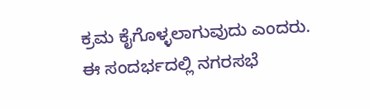ಕ್ರಮ ಕೈಗೊಳ್ಳಲಾಗುವುದು ಎಂದರು.
ಈ ಸಂದರ್ಭದಲ್ಲಿ ನಗರಸಭೆ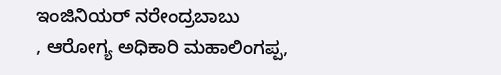ಇಂಜಿನಿಯರ್ ನರೇಂದ್ರಬಾಬು
, ಆರೋಗ್ಯ ಅಧಿಕಾರಿ ಮಹಾಲಿಂಗಪ್ಪ,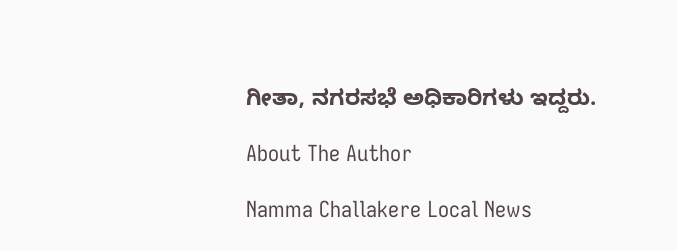ಗೀತಾ, ನಗರಸಭೆ ಅಧಿಕಾರಿಗಳು ಇದ್ದರು.

About The Author

Namma Challakere Local News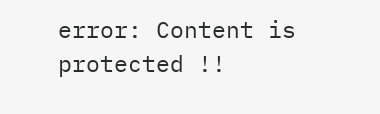error: Content is protected !!